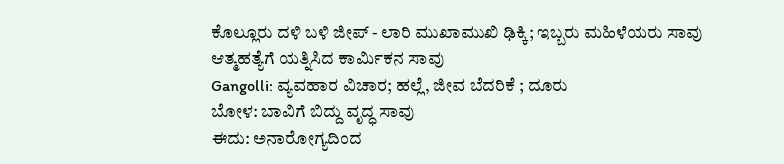ಕೊಲ್ಲೂರು ದಳಿ ಬಳಿ ಜೀಪ್ - ಲಾರಿ ಮುಖಾಮುಖಿ ಢಿಕ್ಕಿ; ಇಬ್ಬರು ಮಹಿಳೆಯರು ಸಾವು
ಆತ್ಮಹತ್ಯೆಗೆ ಯತ್ನಿಸಿದ ಕಾರ್ಮಿಕನ ಸಾವು
Gangolli: ವ್ಯವಹಾರ ವಿಚಾರ; ಹಲ್ಲೆ, ಜೀವ ಬೆದರಿಕೆ ; ದೂರು
ಬೋಳ: ಬಾವಿಗೆ ಬಿದ್ದು ವೃದ್ಧ ಸಾವು
ಈದು: ಅನಾರೋಗ್ಯದಿಂದ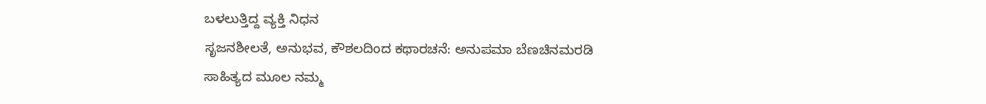ಬಳಲುತ್ತಿದ್ದ ವ್ಯಕ್ತಿ ನಿಧನ
ಸೃಜನಶೀಲತೆ, ಅನುಭವ, ಕೌಶಲದಿಂದ ಕಥಾರಚನೆ: ಅನುಪಮಾ ಬೆಣಚಿನಮರಡಿ
ಸಾಹಿತ್ಯದ ಮೂಲ ನಮ್ಮ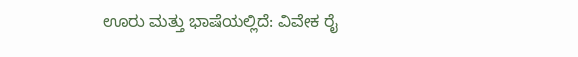ಊರು ಮತ್ತು ಭಾಷೆಯಲ್ಲಿದೆ: ವಿವೇಕ ರೈ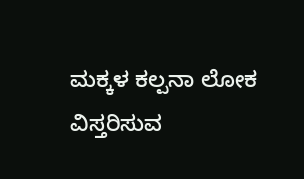ಮಕ್ಕಳ ಕಲ್ಪನಾ ಲೋಕ ವಿಸ್ತರಿಸುವ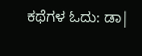ಕಥೆಗಳ ಓದು: ಡಾ|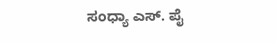ಸಂಧ್ಯಾ ಎಸ್. ಪೈ